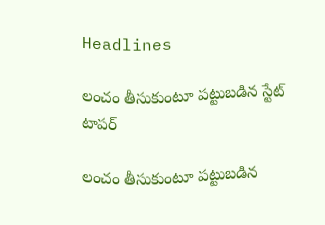Headlines

లంచం తీసుకుంటూ పట్టుబడిన స్టేట్‌ టాపర్‌

లంచం తీసుకుంటూ పట్టుబడిన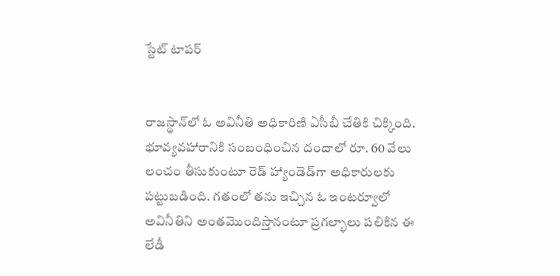స్టేట్‌ టాపర్‌


రాజస్థాన్‌లో ఓ అవినీతి అధికారిణి ఏసీబీ చేతికి చిక్కింది. భూవ్యవహారానికి సంబంధించిన దందాలో రూ. 60 వేలు లంచం తీసుకుంటూ రెడ్‌ హ్యాండెడ్‌గా అధికారులకు పట్టుబడింది. గతంలో తను ఇచ్చిన ఓ ఇంటర్వూలో అవినీతిని అంతమెుందిస్తానంటూ ప్రగల్భాలు పలికిన ఈ లేడీ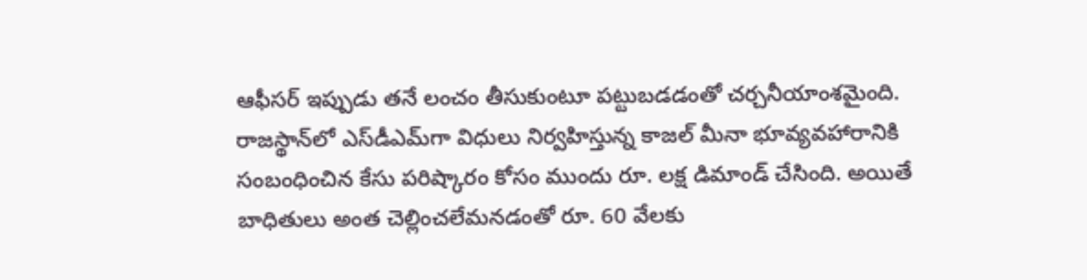ఆఫీసర్ ఇప్పుడు తనే లంచం తీసుకుంటూ పట్టుబడడంతో చర్చనీయాంశమైంది. రాజస్థాన్‌లో ఎస్‌డీఎమ్‌గా విధులు నిర్వహిస్తున్న కాజల్‌ మీనా భూవ్యవహారానికి సంబంధించిన కేసు పరిష్కారం కోసం ముందు రూ. లక్ష డిమాండ్ చేసింది. అయితే బాధితులు అంత చెల్లించలేమనడంతో రూ. 60 వేలకు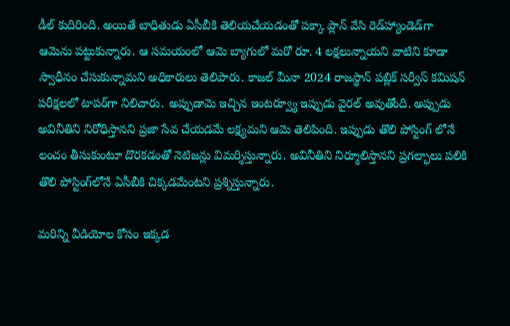డీల్‌ కుదిరింది. అయితే బాధితుడు ఏసీబీకి తెలియచేయడంతో పక్కా ప్లాన్‌ వేసి రెడ్‌హ్యాండెడ్‌గా ఆమెను పట్టుకున్నారు. ఆ సమయంలో ఆమె బ్యాగులో మరో రూ. 4 లక్షలున్నాయని వాటిని కూడా స్వాధీనం చేసుకున్నామని అధికారులు తెలిపారు. కాజల్‌ మీనా 2024 రాజస్థాన్‌ పబ్లిక్‌ సర్వీస్‌ కమిషన్‌ పరీక్షలలో టాపర్‌గా నిలిచారు. అప్పుడామె ఇచ్చిన ఇంటర్వ్యూ ఇప్పుడు వైరల్‌ అవుతోంది. అప్పుడు అవినీతిని నిరోధిస్తానని ప్రజా సేవ చేయడమే లక్ష్యమని ఆమె తెలిపింది. ఇప్పుడు తొలి పోస్టింగ్‌ లోనే లంచం తీసుకుంటూ దొరకడంతో నెటిజన్లు విమర్శిస్తున్నారు. అవినీతిని నిర్మూలిస్తానని ప్రగల్భాలు పలికి తొలి పోస్టింగ్‌లోనే ఏసీబీకి చిక్కడమేంటని ‍ప్రశ్నిస్తున్నారు.

మరిన్ని వీడియోల కోసం ఇక్కడ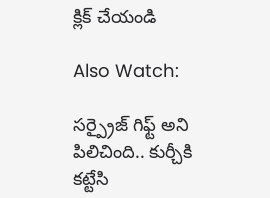క్లిక్ చేయండి

Also Watch:

సర్ప్రైజ్ గిఫ్ట్ అని పిలిచింది.. కుర్చీకి కట్టేసి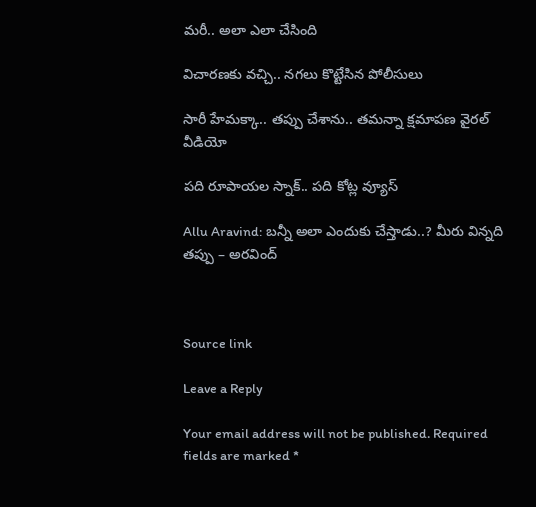మరీ.. అలా ఎలా చేసింది

విచారణకు వచ్చి.. నగలు కొట్టేసిన పోలీసులు

సారీ హేమక్కా.. తప్పు చేశాను.. తమన్నా క్షమాపణ వైరల్ వీడియో

పది రూపాయల స్నాక్‌.. పది కోట్ల వ్యూస్‌

Allu Aravind: బన్నీ అలా ఎందుకు చేస్తాడు..? మీరు విన్నది తప్పు – అరవింద్



Source link

Leave a Reply

Your email address will not be published. Required fields are marked *